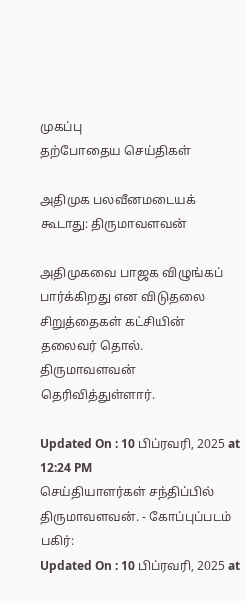முகப்பு
தற்போதைய செய்திகள்

அதிமுக பலவீனமடையக் கூடாது: திருமாவளவன்

அதிமுகவை பாஜக விழுங்கப் பார்க்கிறது என விடுதலை சிறுத்தைகள் கட்சியின் தலைவர் தொல். திருமாவளவன் தெரிவித்துள்ளார்.

Updated On : 10 பிப்ரவரி, 2025 at 12:24 PM
செய்தியாளர்கள் சந்திப்பில் திருமாவளவன். - கோப்புப்படம்
பகிர்:
Updated On : 10 பிப்ரவரி, 2025 at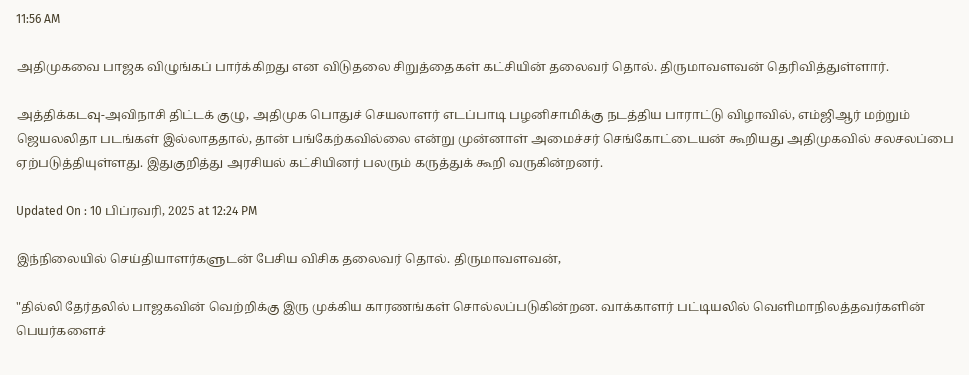11:56 AM

அதிமுகவை பாஜக விழுங்கப் பார்க்கிறது என விடுதலை சிறுத்தைகள் கட்சியின் தலைவர் தொல். திருமாவளவன் தெரிவித்துள்ளார்.

அத்திக்கடவு-அவிநாசி திட்டக் குழு, அதிமுக பொதுச் செயலாளர் எடப்பாடி பழனிசாமிக்கு நடத்திய பாராட்டு விழாவில், எம்ஜிஆர் மற்றும் ஜெயலலிதா படங்கள் இல்லாததால், தான் பங்கேற்கவில்லை என்று முன்னாள் அமைச்சர் செங்கோட்டையன் கூறியது அதிமுகவில் சலசலப்பை ஏற்படுத்தியுள்ளது. இதுகுறித்து அரசியல் கட்சியினர் பலரும் கருத்துக் கூறி வருகின்றனர்.

Updated On : 10 பிப்ரவரி, 2025 at 12:24 PM

இந்நிலையில் செய்தியாளர்களுடன் பேசிய விசிக தலைவர் தொல். திருமாவளவன்,

"தில்லி தேர்தலில் பாஜகவின் வெற்றிக்கு இரு முக்கிய காரணங்கள் சொல்லப்படுகின்றன. வாக்காளர் பட்டியலில் வெளிமாநிலத்தவர்களின் பெயர்களைச்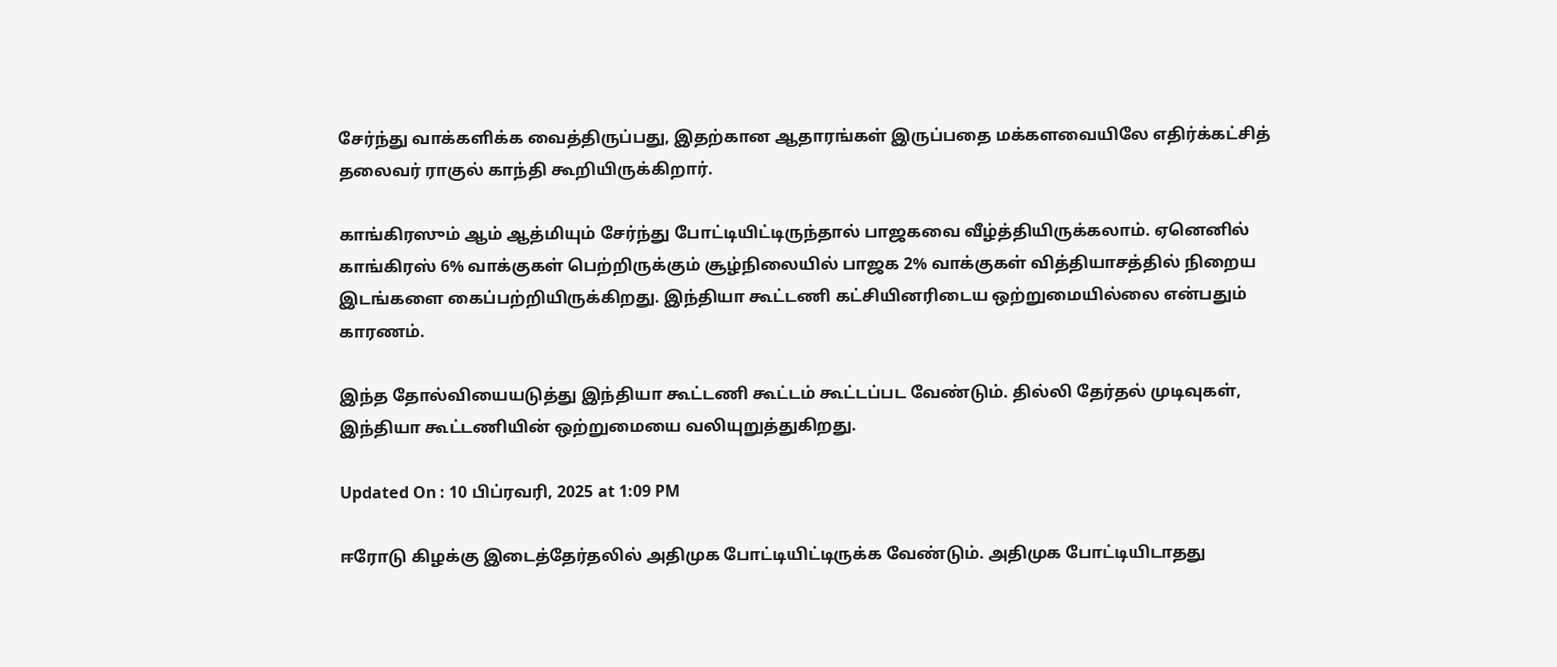சேர்ந்து வாக்களிக்க வைத்திருப்பது, இதற்கான ஆதாரங்கள் இருப்பதை மக்களவையிலே எதிர்க்கட்சித் தலைவர் ராகுல் காந்தி கூறியிருக்கிறார்.

காங்கிரஸும் ஆம் ஆத்மியும் சேர்ந்து போட்டியிட்டிருந்தால் பாஜகவை வீழ்த்தியிருக்கலாம். ஏனெனில் காங்கிரஸ் 6% வாக்குகள் பெற்றிருக்கும் சூழ்நிலையில் பாஜக 2% வாக்குகள் வித்தியாசத்தில் நிறைய இடங்களை கைப்பற்றியிருக்கிறது. இந்தியா கூட்டணி கட்சியினரிடைய ஒற்றுமையில்லை என்பதும் காரணம்.

இந்த தோல்வியையடுத்து இந்தியா கூட்டணி கூட்டம் கூட்டப்பட வேண்டும். தில்லி தேர்தல் முடிவுகள், இந்தியா கூட்டணியின் ஒற்றுமையை வலியுறுத்துகிறது.

Updated On : 10 பிப்ரவரி, 2025 at 1:09 PM

ஈரோடு கிழக்கு இடைத்தேர்தலில் அதிமுக போட்டியிட்டிருக்க வேண்டும். அதிமுக போட்டியிடாதது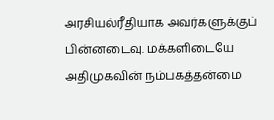அரசியல்ரீதியாக அவர்களுக்குப் பின்னடைவு. மக்களிடையே அதிமுகவின் நம்பகத்தன்மை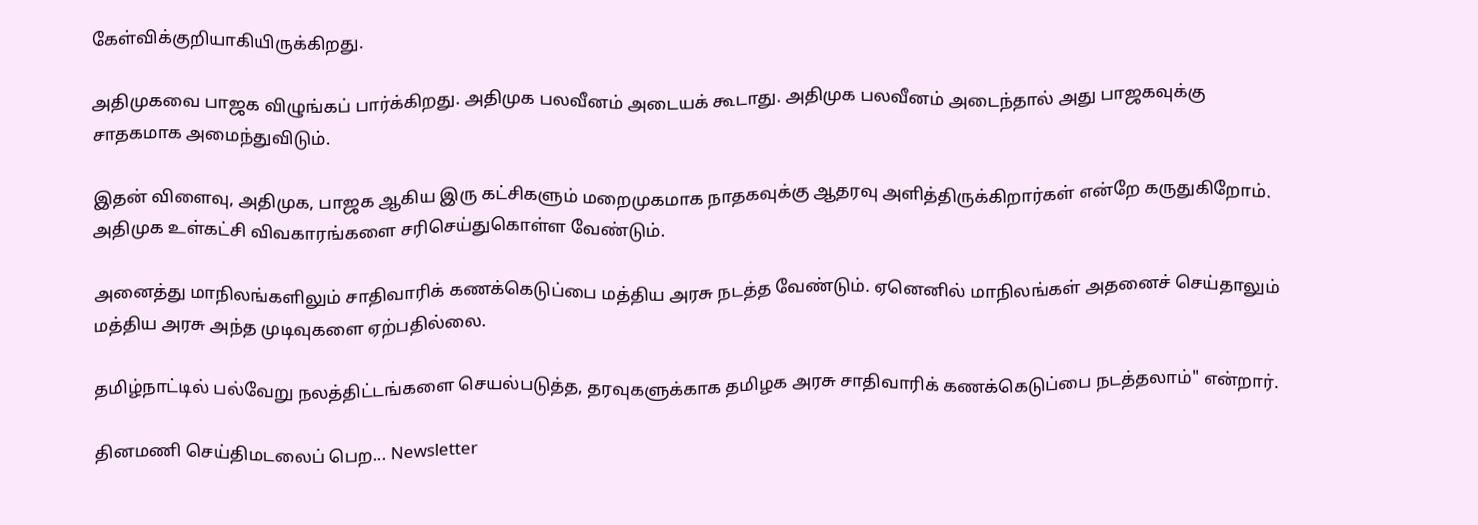கேள்விக்குறியாகியிருக்கிறது.

அதிமுகவை பாஜக விழுங்கப் பார்க்கிறது. அதிமுக பலவீனம் அடையக் கூடாது. அதிமுக பலவீனம் அடைந்தால் அது பாஜகவுக்கு சாதகமாக அமைந்துவிடும்.

இதன் விளைவு, அதிமுக, பாஜக ஆகிய இரு கட்சிகளும் மறைமுகமாக நாதகவுக்கு ஆதரவு அளித்திருக்கிறார்கள் என்றே கருதுகிறோம். அதிமுக உள்கட்சி விவகாரங்களை சரிசெய்துகொள்ள வேண்டும்.

அனைத்து மாநிலங்களிலும் சாதிவாரிக் கணக்கெடுப்பை மத்திய அரசு நடத்த வேண்டும். ஏனெனில் மாநிலங்கள் அதனைச் செய்தாலும் மத்திய அரசு அந்த முடிவுகளை ஏற்பதில்லை.

தமிழ்நாட்டில் பல்வேறு நலத்திட்டங்களை செயல்படுத்த, தரவுகளுக்காக தமிழக அரசு சாதிவாரிக் கணக்கெடுப்பை நடத்தலாம்" என்றார்.

தினமணி செய்திமடலைப் பெற... Newsletter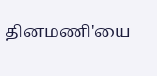தினமணி'யை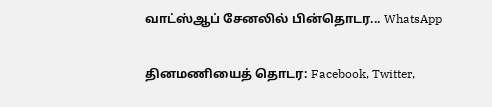வாட்ஸ்ஆப் சேனலில் பின்தொடர... WhatsApp

தினமணியைத் தொடர: Facebook, Twitter,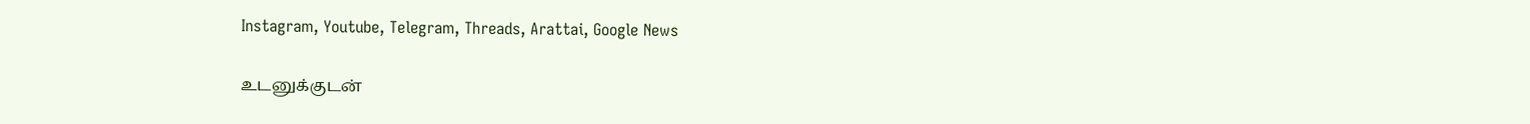Instagram, Youtube, Telegram, Threads, Arattai, Google News

உடனுக்குடன்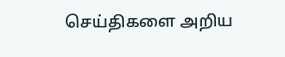செய்திகளை அறிய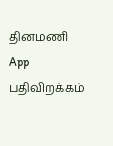தினமணி App பதிவிறக்கம்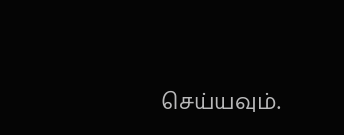செய்யவும்.